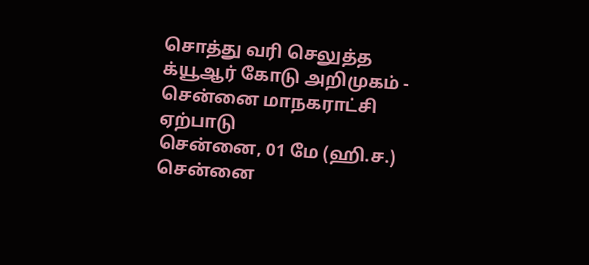சொத்து வரி செலுத்த க்யூஆர் கோடு அறிமுகம் - சென்னை மாநகராட்சி ஏற்பாடு
சென்னை, 01 மே (ஹி.ச.) சென்னை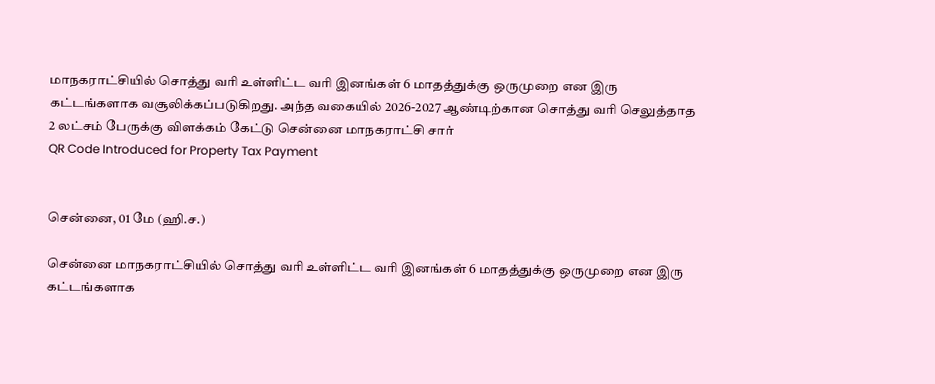மாநகராட்சியில் சொத்து வரி உள்ளிட்ட வரி இனங்கள் 6 மாதத்துக்கு ஒருமுறை என இரு கட்டங்களாக வசூலிக்கப்படுகிறது. அந்த வகையில் 2026-2027 ஆண்டிற்கான சொத்து வரி செலுத்தாத 2 லட்சம் பேருக்கு விளக்கம் கேட்டு சென்னை மாநகராட்சி சார்
QR Code Introduced for Property Tax Payment


சென்னை, 01 மே (ஹி.ச.)

சென்னை மாநகராட்சியில் சொத்து வரி உள்ளிட்ட வரி இனங்கள் 6 மாதத்துக்கு ஒருமுறை என இரு கட்டங்களாக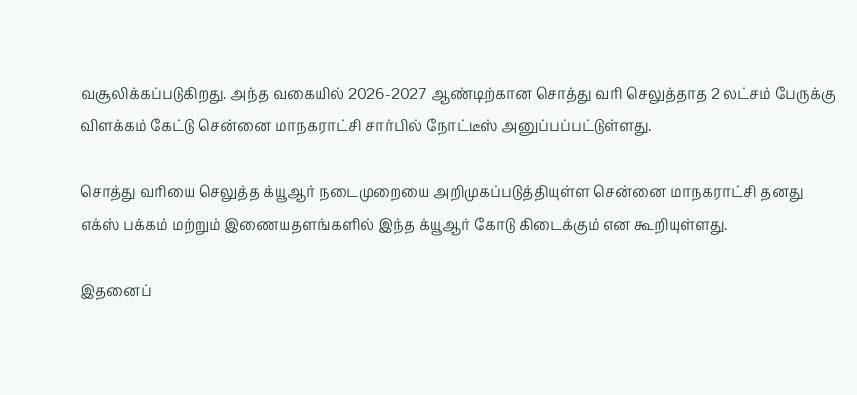வசூலிக்கப்படுகிறது. அந்த வகையில் 2026-2027 ஆண்டிற்கான சொத்து வரி செலுத்தாத 2 லட்சம் பேருக்கு விளக்கம் கேட்டு சென்னை மாநகராட்சி சார்பில் நோட்டீஸ் அனுப்பப்பட்டுள்ளது.

சொத்து வரியை செலுத்த க்யூஆர் நடைமுறையை அறிமுகப்படுத்தியுள்ள சென்னை மாநகராட்சி தனது எக்ஸ் பக்கம் மற்றும் இணையதளங்களில் இந்த க்யூஆர் கோடு கிடைக்கும் என கூறியுள்ளது.

இதனைப்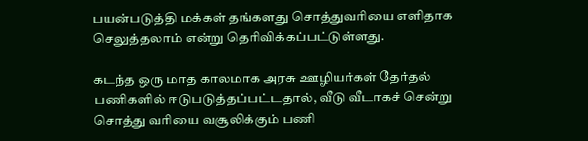பயன்படுத்தி மக்கள் தங்களது சொத்துவரியை எளிதாக செலுத்தலாம் என்று தெரிவிக்கப்பட்டுள்ளது.

கடந்த ஒரு மாத காலமாக அரசு ஊழியர்கள் தேர்தல் பணிகளில் ஈடுபடுத்தப்பட்டதால், வீடு வீடாகச் சென்று சொத்து வரியை வசூலிக்கும் பணி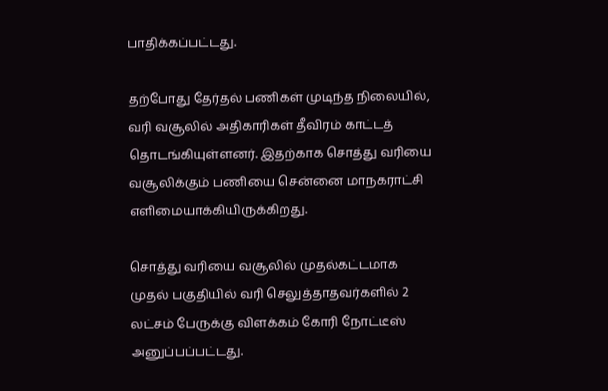பாதிக்கப்பட்டது.

தற்போது தேர்தல் பணிகள் முடிந்த நிலையில், வரி வசூலில் அதிகாரிகள் தீவிரம் காட்டத் தொடங்கியுள்ளனர். இதற்காக சொத்து வரியை வசூலிக்கும் பணியை சென்னை மாநகராட்சி எளிமையாக்கியிருக்கிறது.

சொத்து வரியை வசூலில் முதல்கட்டமாக முதல் பகுதியில் வரி செலுத்தாதவர்களில் 2 லட்சம் பேருக்கு விளக்கம் கோரி நோட்டீஸ் அனுப்பப்பட்டது.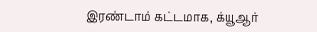இரண்டாம் கட்டமாக, க்யூஆர்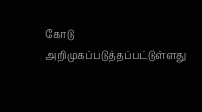கோடு அறிமுகப்படுத்தப்பட்டுள்ளது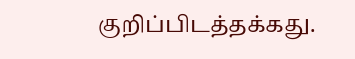குறிப்பிடத்தக்கது.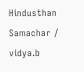Hindusthan Samachar / vidya.b